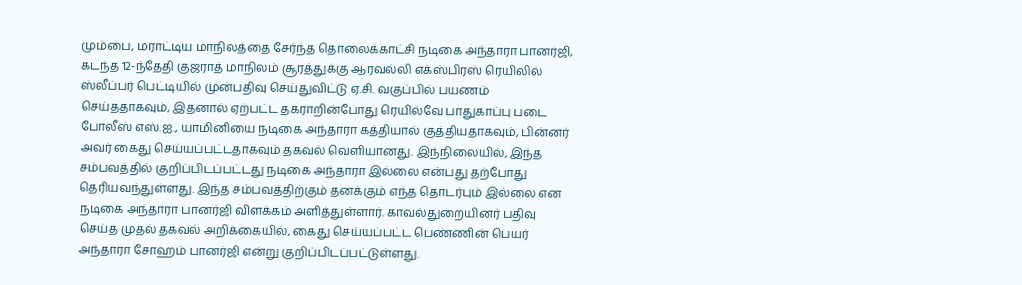மும்பை, மராட்டிய மாநிலத்தை சேர்ந்த தொலைக்காட்சி நடிகை அந்தாரா பானர்ஜி, கடந்த 12-ந்தேதி குஜராத் மாநிலம் சூரத்துக்கு ஆரவல்லி எக்ஸ்பிரஸ் ரெயிலில் ஸ்லீப்பர் பெட்டியில் முன்பதிவு செய்துவிட்டு ஏ.சி. வகுப்பில் பயணம் செய்ததாகவும், இதனால் ஏற்பட்ட தகராறின்போது ரெயில்வே பாதுகாப்பு படை போலீஸ் எஸ்.ஐ., யாமினியை நடிகை அந்தாரா கத்தியால் குத்தியதாகவும், பின்னர் அவர் கைது செய்யப்பட்டதாகவும் தகவல் வெளியானது. இந்நிலையில், இந்த சம்பவத்தில் குறிப்பிடப்பட்டது நடிகை அந்தாரா இல்லை என்பது தற்போது தெரியவந்துள்ளது. இந்த சம்பவத்திற்கும் தனக்கும் எந்த தொடர்பும் இல்லை என நடிகை அந்தாரா பானர்ஜி விளக்கம் அளித்துள்ளார். காவல்துறையினர் பதிவு செய்த முதல் தகவல் அறிக்கையில், கைது செய்யப்பட்ட பெண்ணின் பெயர் அந்தாரா சோஹம் பானர்ஜி என்று குறிப்பிடப்பட்டுள்ளது.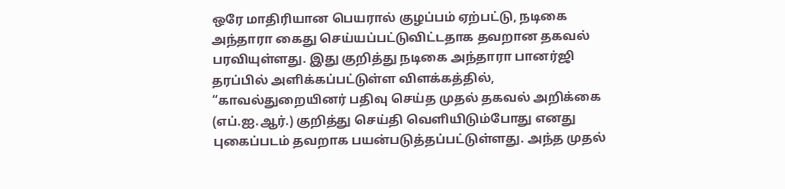ஒரே மாதிரியான பெயரால் குழப்பம் ஏற்பட்டு, நடிகை அந்தாரா கைது செய்யப்பட்டுவிட்டதாக தவறான தகவல் பரவியுள்ளது. இது குறித்து நடிகை அந்தாரா பானர்ஜி தரப்பில் அளிக்கப்பட்டுள்ள விளக்கத்தில், “காவல்துறையினர் பதிவு செய்த முதல் தகவல் அறிக்கை (எப்.ஐ.ஆர்.) குறித்து செய்தி வெளியிடும்போது எனது புகைப்படம் தவறாக பயன்படுத்தப்பட்டுள்ளது. அந்த முதல்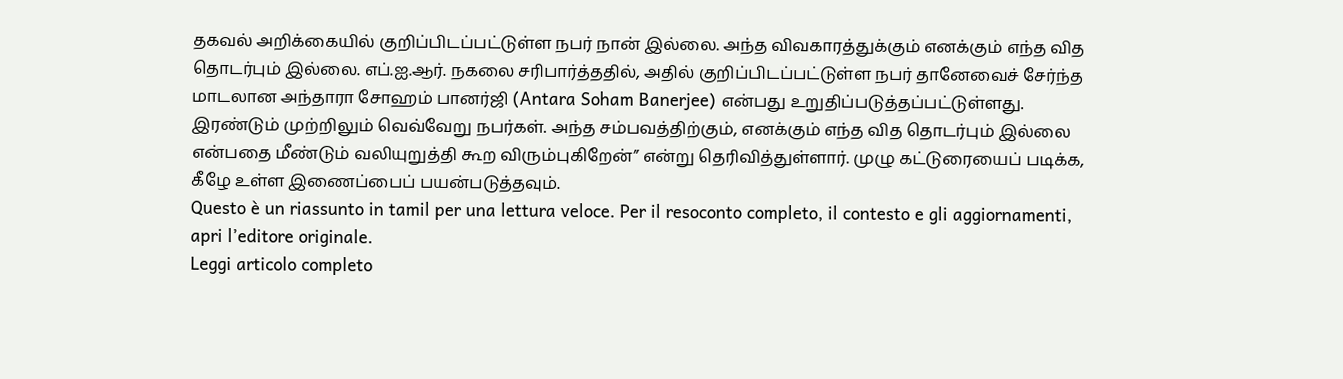தகவல் அறிக்கையில் குறிப்பிடப்பட்டுள்ள நபர் நான் இல்லை. அந்த விவகாரத்துக்கும் எனக்கும் எந்த வித தொடர்பும் இல்லை. எப்.ஐ.ஆர். நகலை சரிபார்த்ததில், அதில் குறிப்பிடப்பட்டுள்ள நபர் தானேவைச் சேர்ந்த மாடலான அந்தாரா சோஹம் பானர்ஜி (Antara Soham Banerjee) என்பது உறுதிப்படுத்தப்பட்டுள்ளது. இரண்டும் முற்றிலும் வெவ்வேறு நபர்கள். அந்த சம்பவத்திற்கும், எனக்கும் எந்த வித தொடர்பும் இல்லை என்பதை மீண்டும் வலியுறுத்தி கூற விரும்புகிறேன்” என்று தெரிவித்துள்ளார். முழு கட்டுரையைப் படிக்க, கீழே உள்ள இணைப்பைப் பயன்படுத்தவும்.
Questo è un riassunto in tamil per una lettura veloce. Per il resoconto completo, il contesto e gli aggiornamenti, apri l’editore originale.
Leggi articolo completo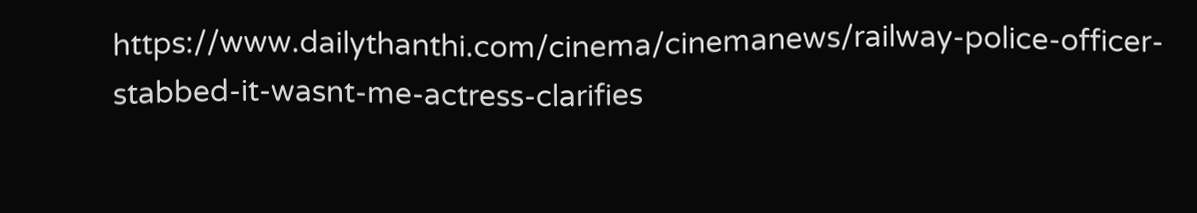https://www.dailythanthi.com/cinema/cinemanews/railway-police-officer-stabbed-it-wasnt-me-actress-clarifies